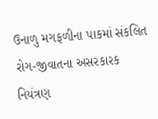ઉનાળુ મગફળીના પાકમાં સંકલિત રોગ-જીવાતના અસરકારક નિયંત્રણ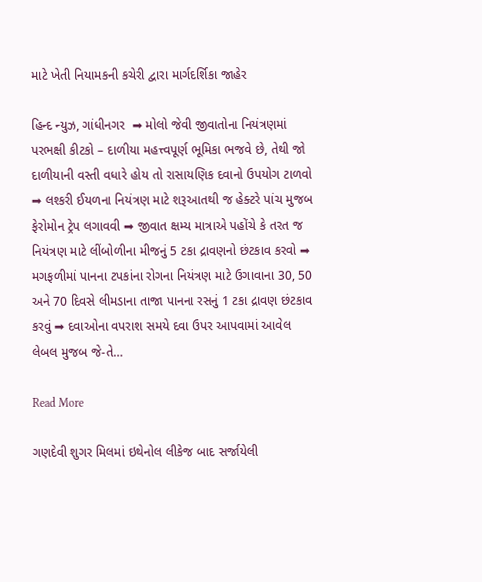માટે ખેતી નિયામકની કચેરી દ્વારા માર્ગદર્શિકા જાહેર

હિન્દ ન્યુઝ, ગાંધીનગર  ➡ મોલો જેવી જીવાતોના નિયંત્રણમાં પરભક્ષી કીટકો – દાળીયા મહત્ત્વપૂર્ણ ભૂમિકા ભજવે છે, તેથી જો દાળીયાની વસ્તી વધારે હોય તો રાસાયણિક દવાનો ઉપયોગ ટાળવો ➡ લશ્કરી ઈયળના નિયંત્રણ માટે શરૂઆતથી જ હેક્ટરે પાંચ મુજબ ફેરોમોન ટ્રેપ લગાવવી ➡ જીવાત ક્ષમ્ય માત્રાએ પહોંચે કે તરત જ નિયંત્રણ માટે લીંબોળીના મીજનું 5 ટકા દ્રાવણનો છંટકાવ કરવો ➡ મગફળીમાં પાનના ટપકાંના રોગના નિયંત્રણ માટે ઉગાવાના 30, 50 અને 70 દિવસે લીમડાના તાજા પાનના રસનું 1 ટકા દ્રાવણ છંટકાવ કરવું ➡ દવાઓના વપરાશ સમયે દવા ઉપર આપવામાં આવેલ લેબલ મુજબ જે-તે…

Read More

ગણદેવી શુગર મિલમાં ઇથેનોલ લીકેજ બાદ સર્જાયેલી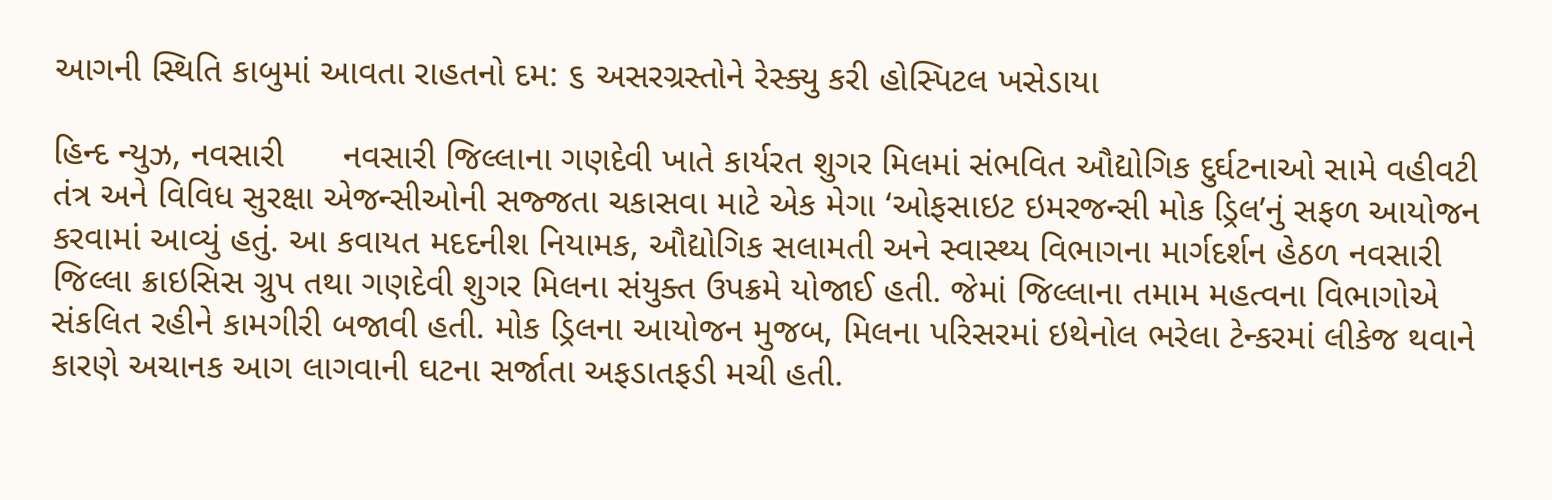આગની સ્થિતિ કાબુમાં આવતા રાહતનો દમ: ૬ અસરગ્રસ્તોને રેસ્ક્યુ કરી હોસ્પિટલ ખસેડાયા

હિન્દ ન્યુઝ, નવસારી      નવસારી જિલ્લાના ગણદેવી ખાતે કાર્યરત શુગર મિલમાં સંભવિત ઔદ્યોગિક દુર્ઘટનાઓ સામે વહીવટી તંત્ર અને વિવિધ સુરક્ષા એજન્સીઓની સજ્જતા ચકાસવા માટે એક મેગા ‘ઓફસાઇટ ઇમરજન્સી મોક ડ્રિલ’નું સફળ આયોજન કરવામાં આવ્યું હતું. આ કવાયત મદદનીશ નિયામક, ઔદ્યોગિક સલામતી અને સ્વાસ્થ્ય વિભાગના માર્ગદર્શન હેઠળ નવસારી જિલ્લા ક્રાઇસિસ ગ્રુપ તથા ગણદેવી શુગર મિલના સંયુક્ત ઉપક્રમે યોજાઈ હતી. જેમાં જિલ્લાના તમામ મહત્વના વિભાગોએ સંકલિત રહીને કામગીરી બજાવી હતી. મોક ડ્રિલના આયોજન મુજબ, મિલના પરિસરમાં ઇથેનોલ ભરેલા ટેન્કરમાં લીકેજ થવાને કારણે અચાનક આગ લાગવાની ઘટના સર્જાતા અફડાતફડી મચી હતી.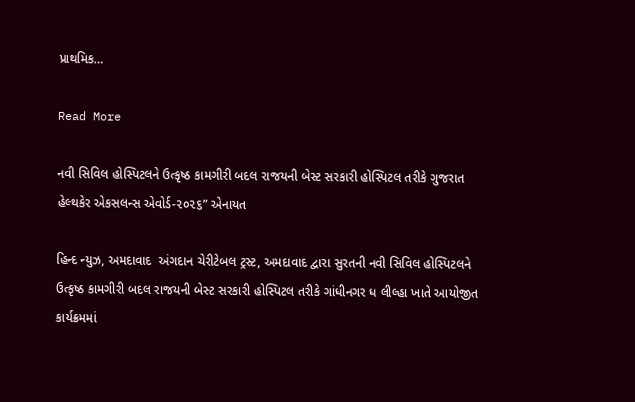પ્રાથમિક…

Read More

નવી સિવિલ હોસ્પિટલને ઉત્કૃષ્ઠ કામગીરી બદલ રાજયની બેસ્ટ સરકારી હોસ્પિટલ તરીકે ગુજરાત હેલ્થકેર એકસલન્સ એવોર્ડ-૨૦૨૬” એનાયત

હિન્દ ન્યુઝ, અમદાવાદ  અંગદાન ચેરીટેબલ ટ્રસ્ટ, અમદાવાદ દ્વારા સુરતની નવી સિવિલ હોસ્પિટલને ઉત્કૃષ્ઠ કામગીરી બદલ રાજયની બેસ્ટ સરકારી હોસ્પિટલ તરીકે ગાંધીનગર ધ લીલ્હા ખાતે આયોજીત કાર્યક્રમમાં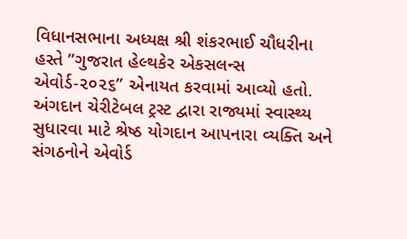વિધાનસભાના અધ્યક્ષ શ્રી શંકરભાઈ ચૌધરીના હસ્તે ”ગુજરાત હેલ્થકેર એકસલન્સ એવોર્ડ-૨૦૨૬” એનાયત કરવામાં આવ્યો હતો.             અંગદાન ચેરીટેબલ ટ્રસ્ટ દ્વારા રાજ્યમાં સ્વાસ્થ્ય સુધારવા માટે શ્રેષ્ઠ યોગદાન આપનારા વ્યક્તિ અને સંગઠનોને એવોર્ડ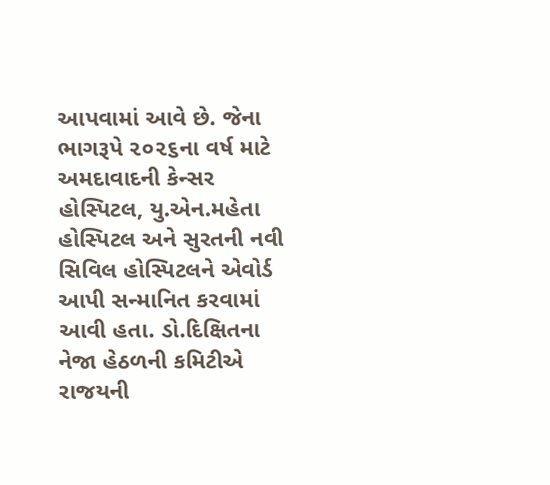આપવામાં આવે છે. જેના ભાગરૂપે ૨૦૨૬ના વર્ષ માટે અમદાવાદની કેન્સર હોસ્પિટલ, યુ.એન.મહેતા હોસ્પિટલ અને સુરતની નવી સિવિલ હોસ્પિટલને એવોર્ડ આપી સન્માનિત કરવામાં આવી હતા. ડો.દિક્ષિતના નેજા હેઠળની કમિટીએ રાજયની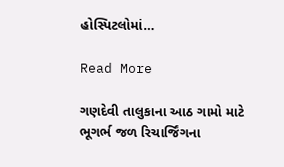હોસ્પિટલોમાં…

Read More

ગણદેવી તાલુકાના આઠ ગામો માટે ભૂગર્ભ જળ રિચાર્જિંગના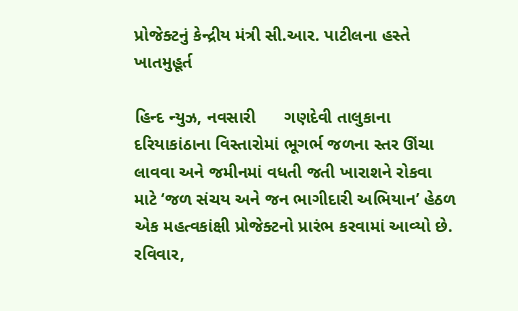પ્રોજેક્ટનું કેન્દ્રીય મંત્રી સી.આર. પાટીલના હસ્તે ખાતમુહૂર્ત

હિન્દ ન્યુઝ, નવસારી      ગણદેવી તાલુકાના દરિયાકાંઠાના વિસ્તારોમાં ભૂગર્ભ જળના સ્તર ઊંચા લાવવા અને જમીનમાં વધતી જતી ખારાશને રોકવા માટે ‘જળ સંચય અને જન ભાગીદારી અભિયાન’ હેઠળ એક મહત્વકાંક્ષી પ્રોજેક્ટનો પ્રારંભ કરવામાં આવ્યો છે. રવિવાર,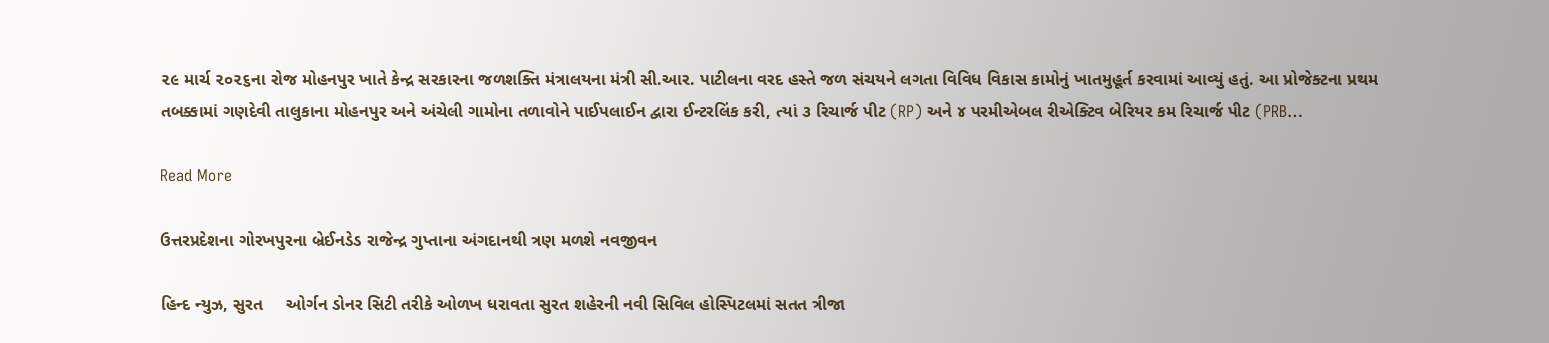૨૯ માર્ચ ૨૦૨૬ના રોજ મોહનપુર ખાતે કેન્દ્ર સરકારના જળશક્તિ મંત્રાલયના મંત્રી સી.આર. પાટીલના વરદ હસ્તે જળ સંચયને લગતા વિવિધ વિકાસ કામોનું ખાતમુહૂર્ત કરવામાં આવ્યું હતું. આ પ્રોજેક્ટના પ્રથમ તબક્કામાં ગણદેવી તાલુકાના મોહનપુર અને અંચેલી ગામોના તળાવોને પાઈપલાઈન દ્વારા ઈન્ટરલિંક કરી, ત્યાં ૩ રિચાર્જ પીટ (RP) અને ૪ પરમીએબલ રીએક્ટિવ બેરિયર કમ રિચાર્જ પીટ (PRB…

Read More

ઉત્તરપ્રદેશના ગોરખપુરના બ્રેઈનડેડ રાજેન્દ્ર ગુપ્તાના અંગદાનથી ત્રણ મળશે નવજીવન

હિન્દ ન્યુઝ, સુરત     ઓર્ગન ડોનર સિટી તરીકે ઓળખ ધરાવતા સુરત શહેરની નવી સિવિલ હોસ્પિટલમાં સતત ત્રીજા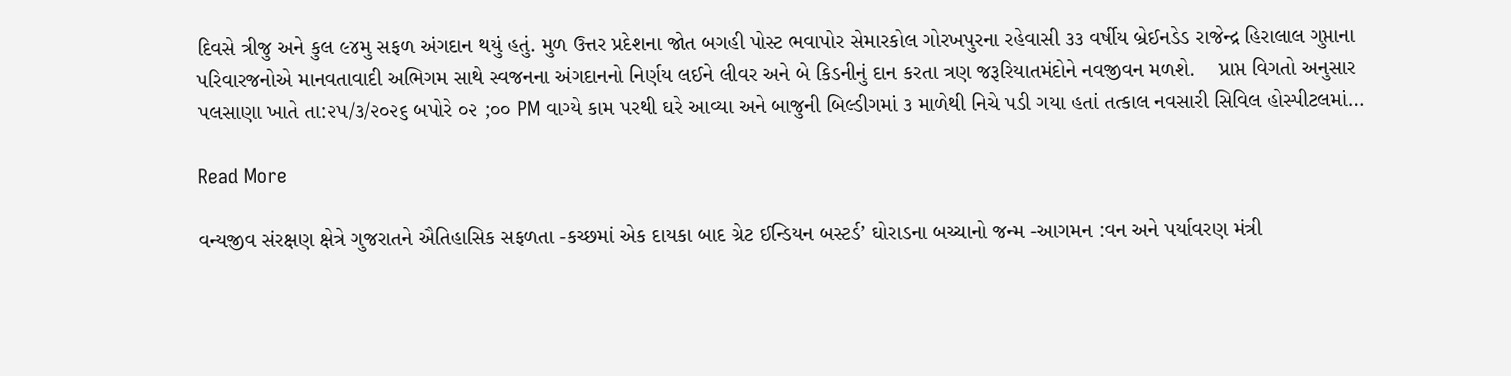દિવસે ત્રીજુ અને કુલ ૯૪મુ સફળ અંગદાન થયું હતું. મુળ ઉત્તર પ્રદેશના જોત બગહી પોસ્ટ ભવાપોર સેમારકોલ ગોરખપુરના રહેવાસી ૩૩ વર્ષીય બ્રેઈનડેડ રાજેન્દ્ર હિરાલાલ ગુપ્તાના પરિવારજનોએ માનવતાવાદી અભિગમ સાથે સ્વજનના અંગદાનનો નિર્ણય લઈને લીવર અને બે કિડનીનું દાન કરતા ત્રણ જરૂરિયાતમંદોને નવજીવન મળશે.    પ્રાપ્ત વિગતો અનુસાર પલસાણા ખાતે તા:૨૫/૩/૨૦૨૬ બપોરે ૦૨ ;૦૦ PM વાગ્યે કામ પરથી ઘરે આવ્યા અને બાજુની બિલ્ડીગમાં ૩ માળેથી નિચે પડી ગયા હતાં તત્કાલ નવસારી સિવિલ હોસ્પીટલમાં…

Read More

વન્યજીવ સંરક્ષણ ક્ષેત્રે ગુજરાતને ઐતિહાસિક સફળતા -કચ્છમાં એક દાયકા બાદ ગ્રેટ ઈન્ડિયન બસ્ટર્ડ’ ઘોરાડના બચ્ચાનો જન્મ -આગમન :વન અને પર્યાવરણ મંત્રી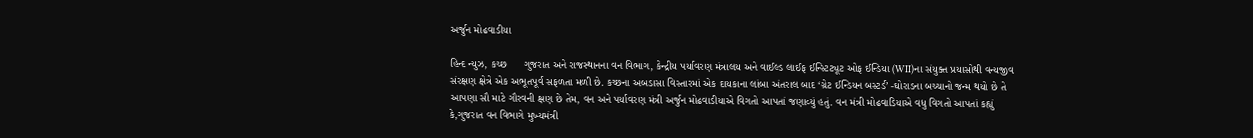અર્જુન મોઢવાડીયા

હિન્દ ન્યુઝ, કચ્છ      ગુજરાત અને રાજસ્થાનના વન વિભાગ, કેન્દ્રીય પર્યાવરણ મંત્રાલય અને વાઈલ્ડ લાઈફ ઈન્સ્ટિટ્યૂટ ઓફ ઈન્ડિયા (WII)ના સંયુક્ત પ્રયાસોથી વન્યજીવ સંરક્ષણ ક્ષેત્રે એક અભૂતપૂર્વ સફળતા મળી છે. કચ્છના અબડાસા વિસ્તારમાં એક દાયકાના લાંબા અંતરાલ બાદ ‘ગ્રેટ ઈન્ડિયન બસ્ટર્ડ’ -ઘોરાડના બચ્ચાનો જન્મ થયો છે તે આપણા સૌ માટે ગૌરવની ક્ષણ છે તેમ, વન અને પર્યાવરણ મંત્રી અર્જુન મોઢવાડીયાએ વિગતો આપતાં જણાવ્યું હતું. વન મંત્રી મોઢવાડિયાએ વધુ વિગતો આપતાં કહ્યું કે,ગુજરાત વન વિભાગે મુખ્યમંત્રી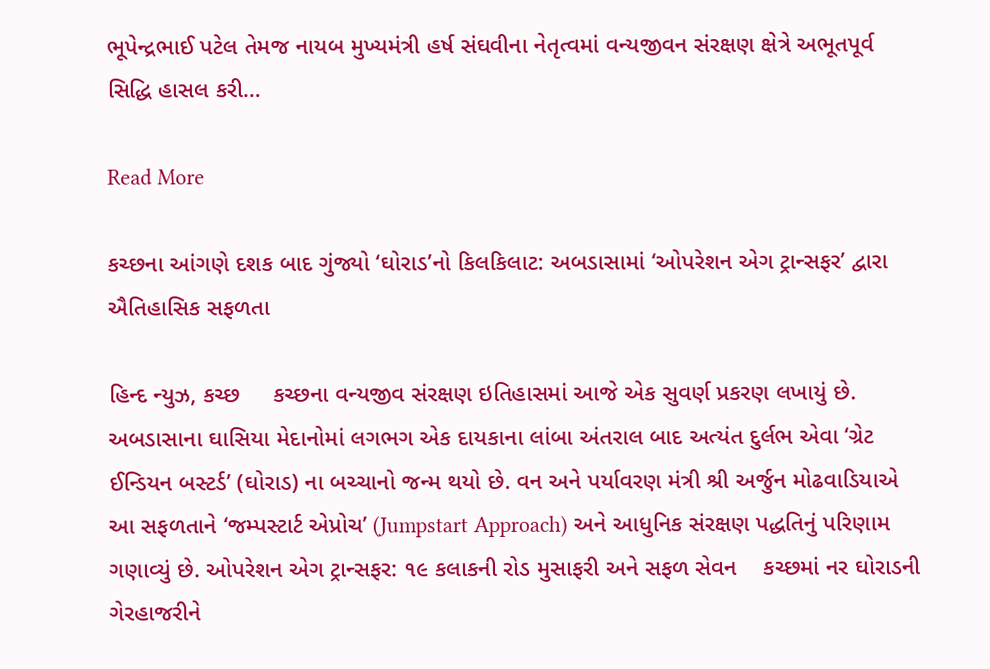ભૂપેન્દ્રભાઈ પટેલ તેમજ નાયબ મુખ્યમંત્રી હર્ષ સંઘવીના નેતૃત્વમાં વન્યજીવન સંરક્ષણ ક્ષેત્રે અભૂતપૂર્વ સિદ્ધિ હાસલ કરી…

Read More

કચ્છના આંગણે દશક બાદ ગુંજ્યો ‘ઘોરાડ’નો કિલકિલાટ: અબડાસામાં ‘ઓપરેશન એગ ટ્રાન્સફર’ દ્વારા ઐતિહાસિક સફળતા

હિન્દ ન્યુઝ, કચ્છ     કચ્છના વન્યજીવ સંરક્ષણ ઇતિહાસમાં આજે એક સુવર્ણ પ્રકરણ લખાયું છે. અબડાસાના ઘાસિયા મેદાનોમાં લગભગ એક દાયકાના લાંબા અંતરાલ બાદ અત્યંત દુર્લભ એવા ‘ગ્રેટ ઈન્ડિયન બસ્ટર્ડ’ (ઘોરાડ) ના બચ્ચાનો જન્મ થયો છે. વન અને પર્યાવરણ મંત્રી શ્રી અર્જુન મોઢવાડિયાએ આ સફળતાને ‘જમ્પસ્ટાર્ટ એપ્રોચ’ (Jumpstart Approach) અને આધુનિક સંરક્ષણ પદ્ધતિનું પરિણામ ગણાવ્યું છે. ઓપરેશન એગ ટ્રાન્સફર: ૧૯ કલાકની રોડ મુસાફરી અને સફળ સેવન    કચ્છમાં નર ઘોરાડની ગેરહાજરીને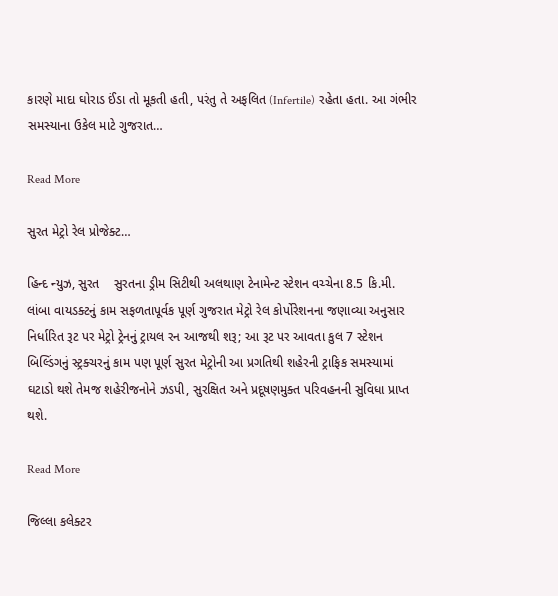કારણે માદા ઘોરાડ ઈંડા તો મૂકતી હતી, પરંતુ તે અફલિત (Infertile) રહેતા હતા. આ ગંભીર સમસ્યાના ઉકેલ માટે ગુજરાત…

Read More

સુરત મેટ્રો રેલ પ્રોજેક્ટ…

હિન્દ ન્યુઝ, સુરત    સુરતના ડ્રીમ સિટીથી અલથાણ ટેનામેન્ટ સ્ટેશન વચ્ચેના 8.5 કિ.મી. લાંબા વાયડક્ટનું કામ સફળતાપૂર્વક પૂર્ણ ગુજરાત મેટ્રો રેલ કોર્પોરેશનના જણાવ્યા અનુસાર નિર્ધારિત રૂટ પર મેટ્રો ટ્રેનનું ટ્રાયલ રન આજથી શરૂ; આ રૂટ પર આવતા કુલ 7 સ્ટેશન બિલ્ડિંગનું સ્ટ્રક્ચરનું કામ પણ પૂર્ણ સુરત મેટ્રોની આ પ્રગતિથી શહેરની ટ્રાફિક સમસ્યામાં ઘટાડો થશે તેમજ શહેરીજનોને ઝડપી, સુરક્ષિત અને પ્રદૂષણમુક્ત પરિવહનની સુવિધા પ્રાપ્ત થશે.

Read More

જિલ્લા કલેક્ટર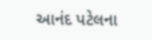આનંદ પટેલના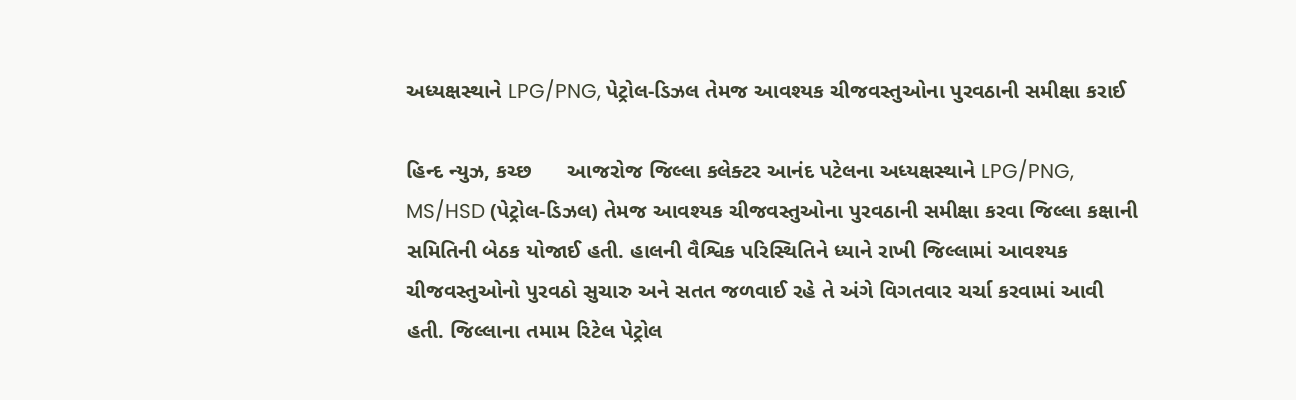અધ્યક્ષસ્થાને LPG/PNG, પેટ્રોલ-ડિઝલ તેમજ આવશ્યક ચીજવસ્તુઓના પુરવઠાની સમીક્ષા કરાઈ

હિન્દ ન્યુઝ, કચ્છ      આજરોજ જિલ્લા કલેક્ટર આનંદ પટેલના અધ્યક્ષસ્થાને LPG/PNG, MS/HSD (પેટ્રોલ-ડિઝલ) તેમજ આવશ્યક ચીજવસ્તુઓના પુરવઠાની સમીક્ષા કરવા જિલ્લા કક્ષાની સમિતિની બેઠક યોજાઈ હતી. હાલની વૈશ્વિક પરિસ્થિતિને ધ્યાને રાખી જિલ્લામાં આવશ્યક ચીજવસ્તુઓનો પુરવઠો સુચારુ અને સતત જળવાઈ રહે તે અંગે વિગતવાર ચર્ચા કરવામાં આવી હતી. જિલ્લાના તમામ રિટેલ પેટ્રોલ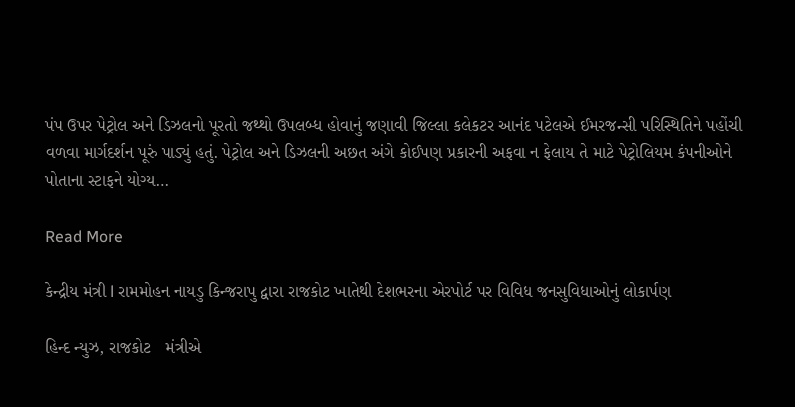પંપ ઉપર પેટ્રોલ અને ડિઝલનો પૂરતો જથ્થો ઉપલબ્ધ હોવાનું જણાવી જિલ્લા કલેકટર આનંદ પટેલએ ઈમરજન્સી પરિસ્થિતિને પહોંચી વળવા માર્ગદર્શન પૂરું પાડ્યું હતું. પેટ્રોલ અને ડિઝલની અછત અંગે કોઈપણ પ્રકારની અફવા ન ફેલાય તે માટે પેટ્રોલિયમ કંપનીઓને પોતાના સ્ટાફને યોગ્ય…

Read More

કેન્દ્રીય મંત્રી l રામમોહન નાયડુ કિન્જરાપુ દ્વારા રાજકોટ ખાતેથી દેશભરના એરપોર્ટ પર વિવિધ જનસુવિધાઓનું લોકાર્પણ

હિન્દ ન્યુઝ, રાજકોટ   મંત્રીએ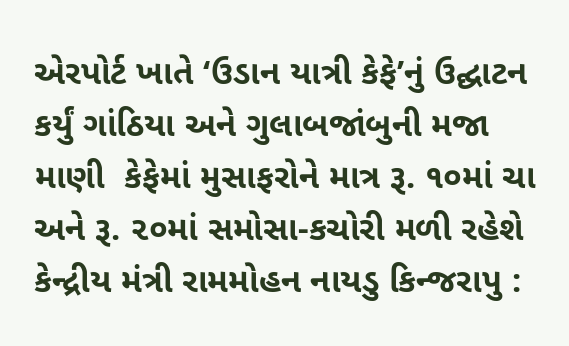એરપોર્ટ ખાતે ‘ઉડાન યાત્રી કેફે’નું ઉદ્ઘાટન કર્યું ગાંઠિયા અને ગુલાબજાંબુની મજા માણી  કેફેમાં મુસાફરોને માત્ર રૂ. ૧૦માં ચા અને રૂ. ૨૦માં સમોસા-કચોરી મળી રહેશે  કેન્દ્રીય મંત્રી રામમોહન નાયડુ કિન્જરાપુ :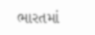ભારતમાં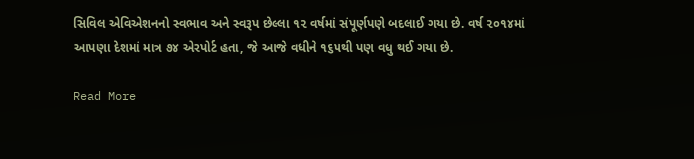સિવિલ એવિએશનનો સ્વભાવ અને સ્વરૂપ છેલ્લા ૧૨ વર્ષમાં સંપૂર્ણપણે બદલાઈ ગયા છે. વર્ષ ૨૦૧૪માં આપણા દેશમાં માત્ર ૭૪ એરપોર્ટ હતા, જે આજે વધીને ૧૬૫થી પણ વધુ થઈ ગયા છે.

Read More